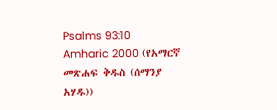Psalms 93:10
Amharic 2000 (የአማርኛ መጽሐፍ ቅዱስ (ሰማንያ አሃዱ))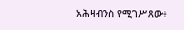አሕዛብንስ የሚገሥጸው፥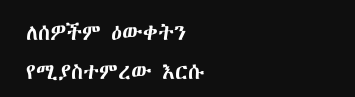ለሰዎችም ዕውቀትን የሚያስተምረው እርሱ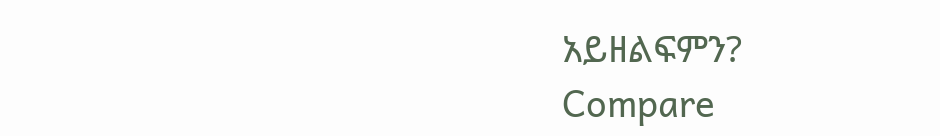አይዘልፍምን?
Compare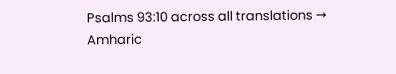Psalms 93:10 across all translations →
Amharic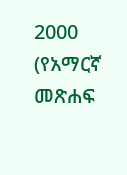2000 (የአማርኛ መጽሐፍ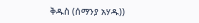ቅዱስ (ሰማንያ አሃዱ))